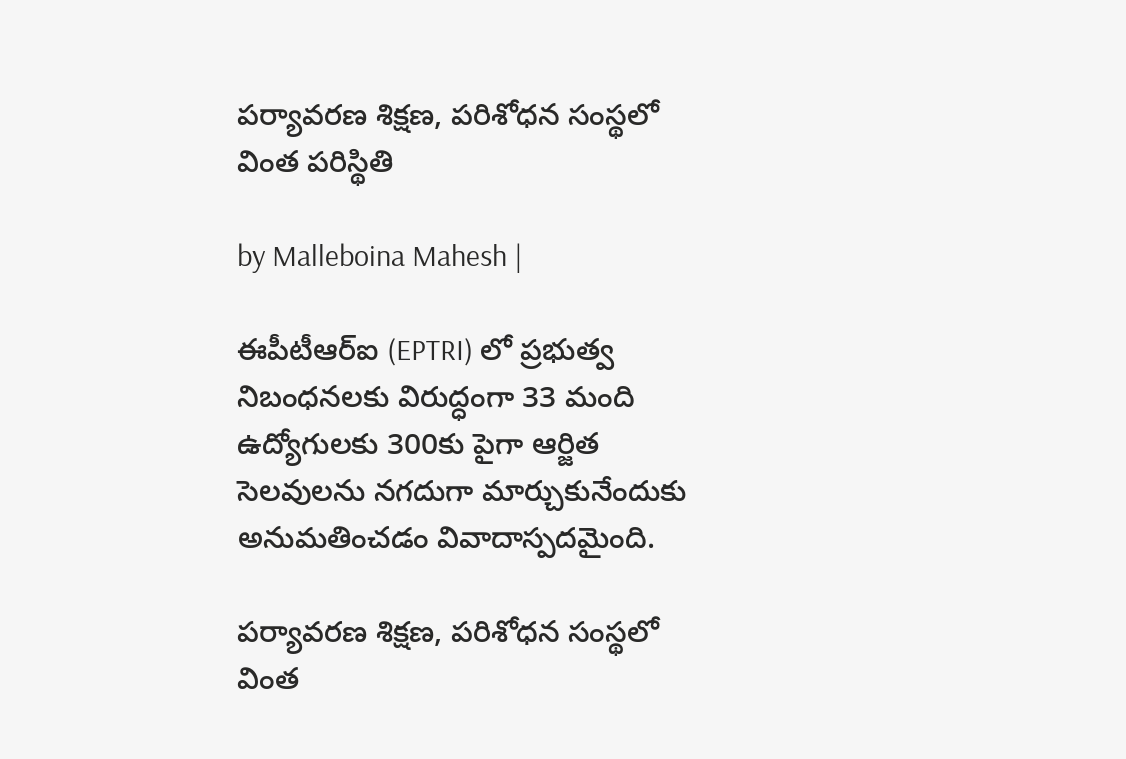పర్యావరణ శిక్షణ, పరిశోధన సంస్థలో వింత పరిస్థితి

by Malleboina Mahesh |

ఈపీటీఆర్ఐ (EPTRI) లో ప్రభుత్వ నిబంధనలకు విరుద్ధంగా 33 మంది ఉద్యోగులకు 300కు పైగా ఆర్జిత సెలవులను నగదుగా మార్చుకునేందుకు అనుమతించడం వివాదాస్పదమైంది.

పర్యావరణ శిక్షణ, పరిశోధన సంస్థలో వింత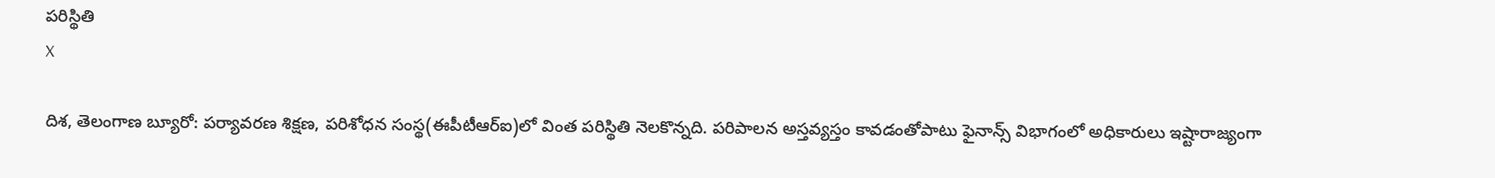పరిస్థితి
X

దిశ, తెలంగాణ బ్యూరో: పర్యావరణ శిక్షణ, పరిశోధన సంస్థ(ఈపీటీఆర్ఐ)లో వింత పరిస్థితి నెలకొన్నది. పరిపాలన అస్తవ్యస్తం కావడంతోపాటు ఫైనాన్స్ విభాగంలో అధికారులు ఇష్టారాజ్యంగా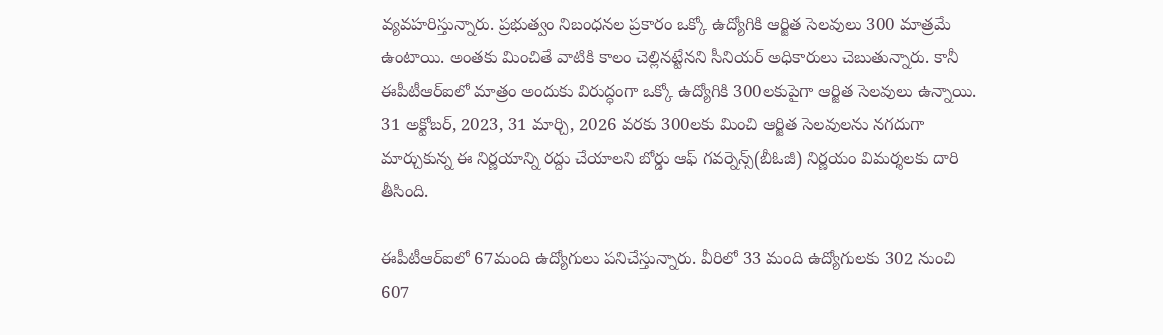వ్యవహరిస్తున్నారు. ప్రభుత్వం నిబంధనల ప్రకారం ఒక్కో ఉద్యోగికి ఆర్జిత సెలవులు 300 మాత్రమే ఉంటాయి. అంతకు మించితే వాటికి కాలం చెల్లినట్టేనని సీనియర్ అధికారులు చెబుతున్నారు. కానీ ఈపీటీఆర్ఐలో మాత్రం అందుకు విరుద్ధంగా ఒక్కో ఉద్యోగికి 300లకుపైగా ఆర్జిత సెలవులు ఉన్నాయి. 31 అక్టోబర్, 2023, 31 మార్చి, 2026 వరకు 300లకు మించి ఆర్జిత సెలవులను నగదుగా మార్చుకున్న ఈ నిర్ణయాన్ని రద్దు చేయాలని బోర్డు ఆఫ్ గవర్నెన్స్(బీఓజీ) నిర్ణయం విమర్శలకు దారి తీసింది.

ఈపీటీఆర్ఐలో 67మంది ఉద్యోగులు పనిచేస్తున్నారు. వీరిలో 33 మంది ఉద్యోగులకు 302 నుంచి 607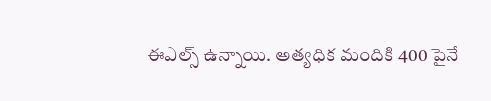ఈఎల్స్ ఉన్నాయి. అత్యధిక మందికి 400 పైనే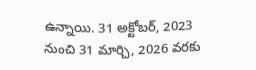ఉన్నాయి. 31 అక్టోబర్, 2023 నుంచి 31 మార్చి, 2026 వరకు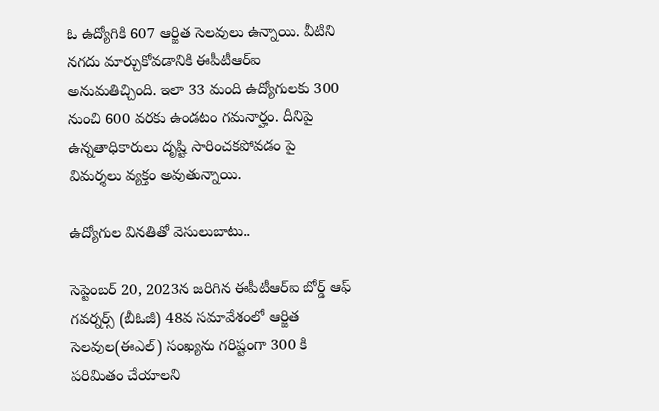ఓ ఉద్యోగికి 607 ఆర్జిత సెలవులు ఉన్నాయి. వీటిని నగదు మార్చుకోవడానికి ఈపీటీఆర్ఐ అనుమతిచ్చింది. ఇలా 33 మంది ఉద్యోగులకు 300 నుంచి 600 వరకు ఉండటం గమనార్హం. దీనిపై ఉన్నతాధికారులు దృష్టి సారించకపోవడం పై విమర్శలు వ్యక్తం అవుతున్నాయి.

ఉద్యోగుల వినతితో వెసులుబాటు..

సెప్టెంబర్ 20, 2023న జరిగిన ఈపీటీఆర్ఐ బోర్డ్ ఆఫ్ గవర్నర్స్ (బీఓజీ) 48వ సమావేశంలో ఆర్జిత సెలవుల(ఈఎల్) సంఖ్యను గరిష్టంగా 300 కి పరిమితం చేయాలని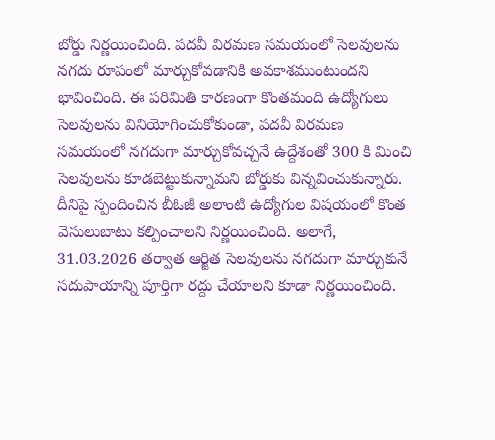బోర్డు నిర్ణయించింది. పదవీ విరమణ సమయంలో సెలవులను నగదు రూపంలో మార్చుకోవడానికి అవకాశముంటుందని భావించింది. ఈ పరిమితి కారణంగా కొంతమంది ఉద్యోగులు సెలవులను వినియోగించుకోకుండా, పదవీ విరమణ సమయంలో నగదుగా మార్చుకోవచ్చనే ఉద్దేశంతో 300 కి మించి సెలవులను కూడబెట్టుకున్నామని బోర్డుకు విన్నవించుకున్నారు. దీనిపై స్పందించిన బీఓజీ అలాంటి ఉద్యోగుల విషయంలో కొంత వెసులుబాటు కల్పించాలని నిర్ణయించింది. అలాగే, 31.03.2026 తర్వాత ఆర్జిత సెలవులను నగదుగా మార్చుకునే సదుపాయాన్ని పూర్తిగా రద్దు చేయాలని కూడా నిర్ణయించింది.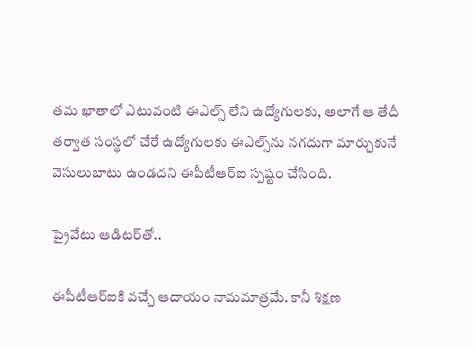తమ ఖాతాలో ఎటువంటి ఈఎల్స్ లేని ఉద్యోగులకు, అలాగే ఆ తేదీ తర్వాత సంస్థలో చేరే ఉద్యోగులకు ఈఎల్స్‌ను నగదుగా మార్చుకునే వెసులుబాటు ఉండదని ఈపీటీఆర్ఐ స్పష్టం చేసింది.

ప్రైవేటు ఆడిటర్‌తో..

ఈపీటీఆర్ఐకి వచ్చే ఆదాయం నామమాత్రమే. కానీ శిక్షణ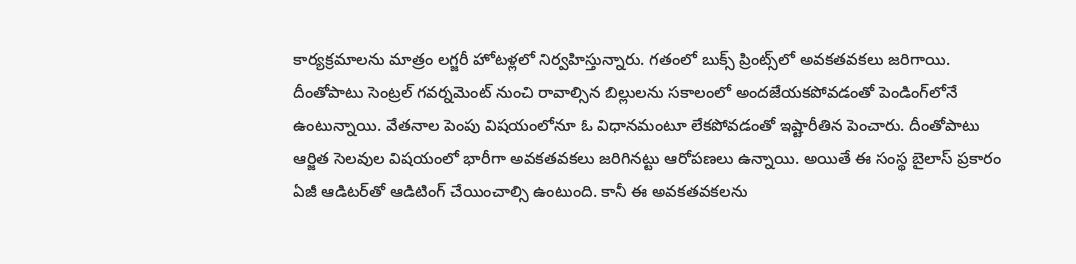కార్యక్రమాలను మాత్రం లగ్జరీ హోటళ్లలో నిర్వహిస్తున్నారు. గతంలో బుక్స్ ప్రింట్స్‌లో అవకతవకలు జరిగాయి. దీంతోపాటు సెంట్రల్ గవర్నమెంట్ నుంచి రావాల్సిన బిల్లులను సకాలంలో అందజేయకపోవడంతో పెండింగ్‌లోనే ఉంటున్నాయి. వేతనాల పెంపు విషయంలోనూ ఓ విధానమంటూ లేకపోవడంతో ఇష్టారీతిన పెంచారు. దీంతోపాటు ఆర్జిత సెలవుల విషయంలో భారీగా అవకతవకలు జరిగినట్టు ఆరోపణలు ఉన్నాయి. అయితే ఈ సంస్థ బైలాస్ ప్రకారం ఏజీ ఆడిటర్‌తో ఆడిటింగ్ చేయించాల్సి ఉంటుంది. కానీ ఈ అవకతవకలను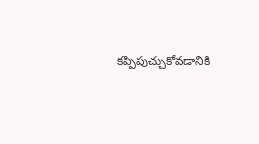కప్పిపుచ్చుకోవడానికి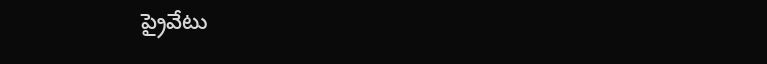ప్రైవేటు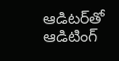ఆడిటర్‌తో ఆడిటింగ్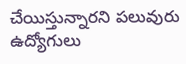చేయిస్తున్నారని పలువురు ఉద్యోగులు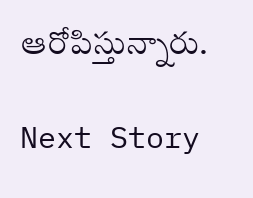ఆరోపిస్తున్నారు.

Next Story